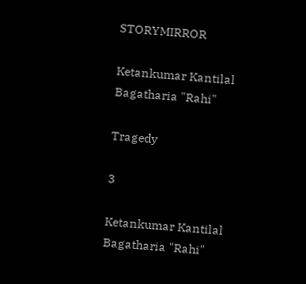STORYMIRROR

Ketankumar Kantilal Bagatharia "Rahi"

Tragedy

3

Ketankumar Kantilal Bagatharia "Rahi"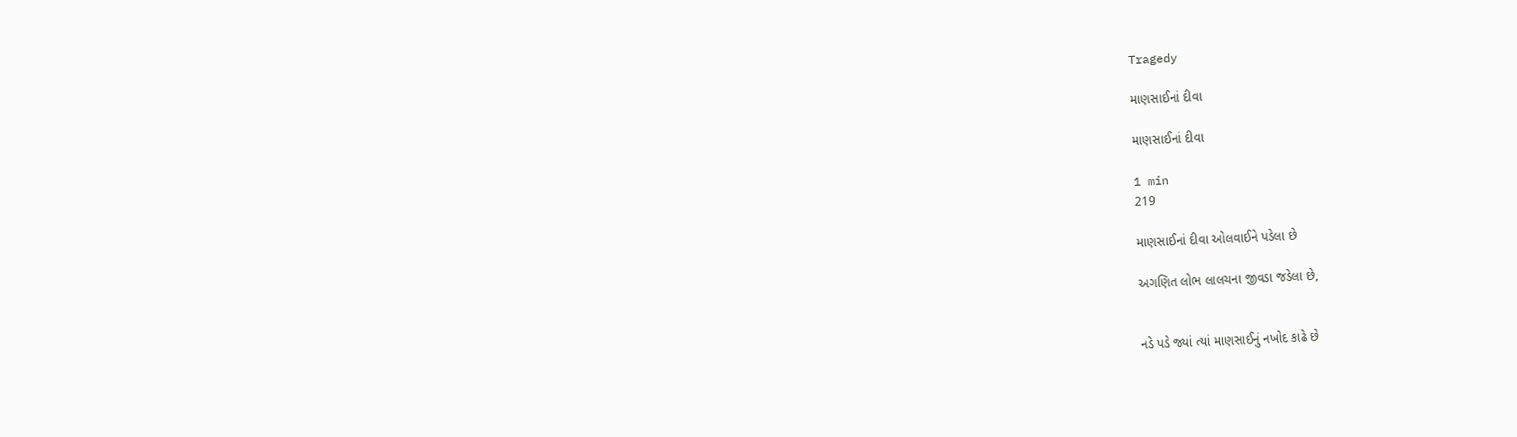Tragedy

માણસાઈનાં દીવા

માણસાઈનાં દીવા

1 min
219

માણસાઈનાં દીવા ઓલવાઈને પડેલા છે

અગણિત લોભ લાલચના જીવડા જડેલા છે,


નડે પડે જ્યાં ત્યાં માણસાઈનું નખોદ કાઢે છે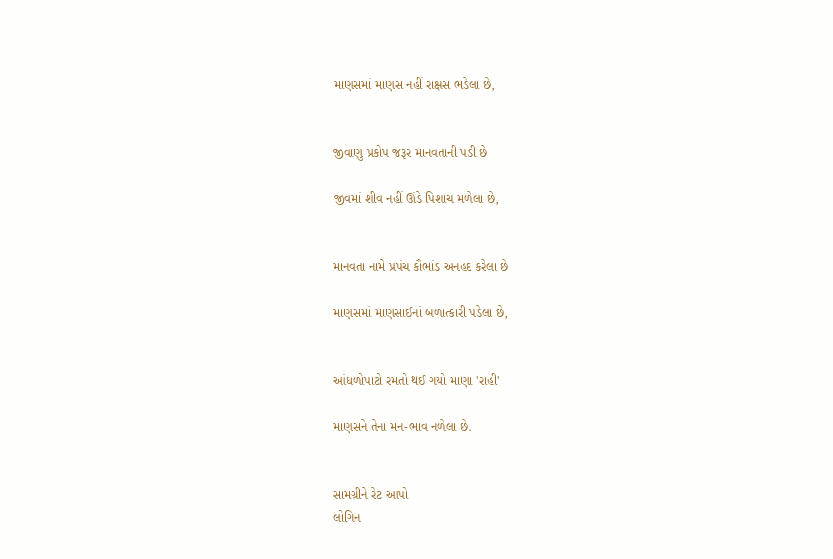માણસમાં માણસ નહીં રાક્ષસ ભડેલા છે,


જીવાણુ પ્રકોપ જરૂર માનવતાની પડી છે

જીવમાં શીવ નહીં ઊંડે પિશાચ મળેલા છે,


માનવતા નામે પ્રપંચ કૌભાંડ અનહદ કરેલા છે

માણસમાં માણસાઈનાં બળાત્કારી પડેલા છે,


આંધળોપાટો રમતો થઈ ગયો માણા 'રાહી'

માણસને તેના મન-ભાવ નળેલા છે.


સામગ્રીને રેટ આપો
લોગિન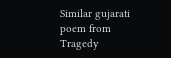Similar gujarati poem from Tragedy